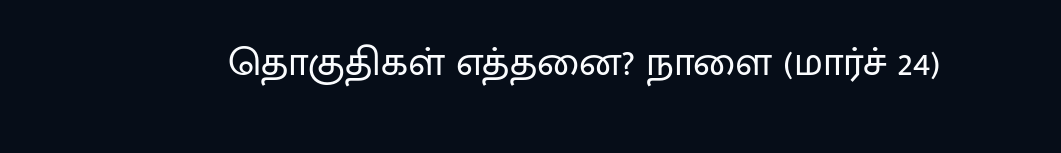தொகுதிகள் எத்தனை? நாளை (மார்ச் 24)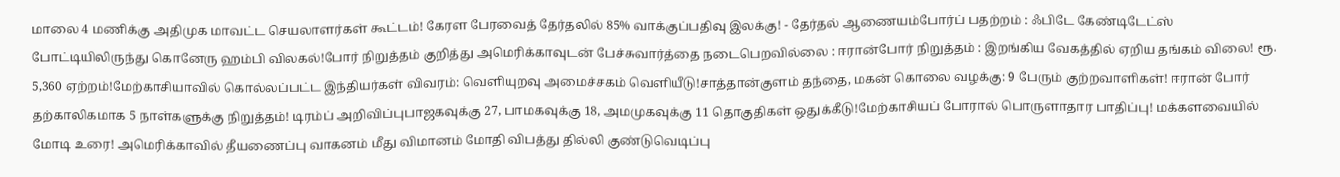மாலை 4 மணிக்கு அதிமுக மாவட்ட செயலாளர்கள் கூட்டம்! கேரள பேரவைத் தேர்தலில் 85% வாக்குப்பதிவு இலக்கு! - தேர்தல் ஆணையம்போர்ப் பதற்றம் : ஃபிடே கேண்டிடேட்ஸ் போட்டியிலிருந்து கொனேரு ஹம்பி விலகல்!போர் நிறுத்தம் குறித்து அமெரிக்காவுடன் பேச்சுவார்த்தை நடைபெறவில்லை : ஈரான்போர் நிறுத்தம் : இறங்கிய வேகத்தில் ஏறிய தங்கம் விலை! ரூ. 5,360 ஏற்றம்!மேற்காசியாவில் கொல்லப்பட்ட இந்தியர்கள் விவரம்: வெளியுறவு அமைச்சகம் வெளியீடு!சாத்தான்குளம் தந்தை, மகன் கொலை வழக்கு: 9 பேரும் குற்றவாளிகள்! ஈரான் போர் தற்காலிகமாக 5 நாள்களுக்கு நிறுத்தம்! டிரம்ப் அறிவிப்புபாஜகவுக்கு 27, பாமகவுக்கு 18, அமமுகவுக்கு 11 தொகுதிகள் ஒதுக்கீடு!மேற்காசியப் போரால் பொருளாதார பாதிப்பு! மக்களவையில் மோடி உரை! அமெரிக்காவில் தீயணைப்பு வாகனம் மீது விமானம் மோதி விபத்து தில்லி குண்டுவெடிப்பு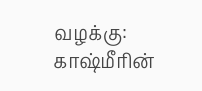வழக்கு: காஷ்மீரின்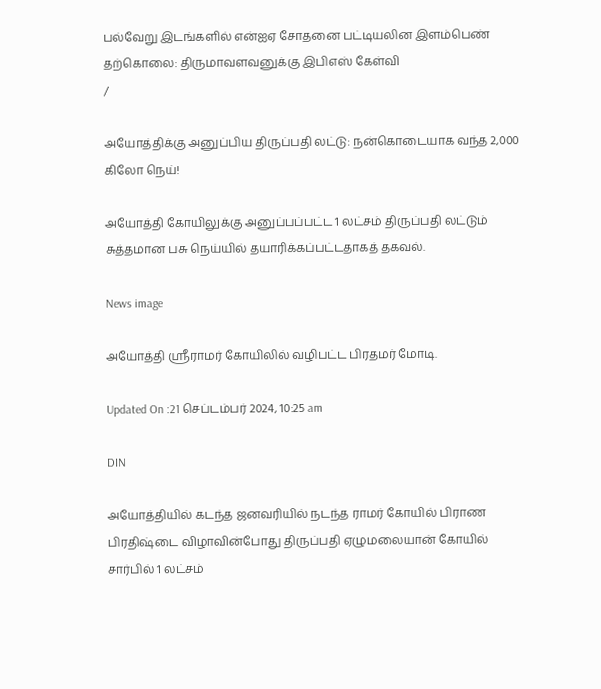பல்வேறு இடங்களில் என்ஐஏ சோதனை பட்டியலின இளம்பெண் தற்கொலை: திருமாவளவனுக்கு இபிஎஸ் கேள்வி
/

அயோத்திக்கு அனுப்பிய திருப்பதி லட்டு: நன்கொடையாக வந்த 2,000 கிலோ நெய்!

அயோத்தி கோயிலுக்கு அனுப்பப்பட்ட 1 லட்சம் திருப்பதி லட்டும் சுத்தமான பசு நெய்யில் தயாரிக்கப்பட்டதாகத் தகவல்.

News image

அயோத்தி ஸ்ரீராமர் கோயிலில் வழிபட்ட பிரதமர் மோடி.

Updated On :21 செப்டம்பர் 2024, 10:25 am

DIN

அயோத்தியில் கடந்த ஜனவரியில் நடந்த ராமர் கோயில் பிராண பிரதிஷ்டை விழாவின்போது திருப்பதி ஏழுமலையான் கோயில் சார்பில் 1 லட்சம்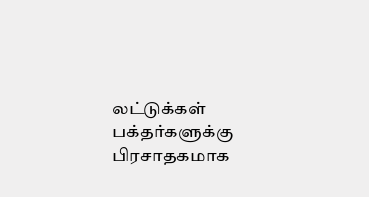லட்டுக்கள் பக்தர்களுக்கு பிரசாதகமாக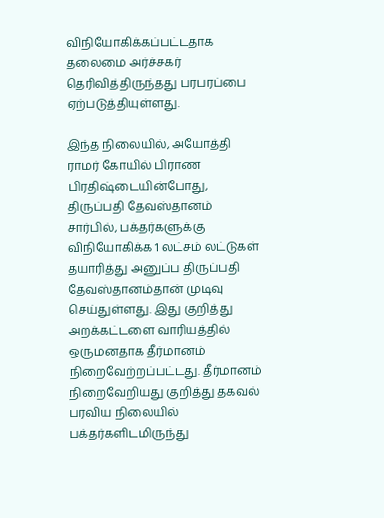விநியோகிக்கப்பட்டதாக தலைமை அர்ச்சகர் தெரிவித்திருந்தது பரபரப்பை ஏற்படுத்தியுள்ளது.

இந்த நிலையில், அயோத்தி ராமர் கோயில் பிராண பிரதிஷ்டையின்போது, திருப்பதி தேவஸ்தானம் சார்பில், பக்தர்களுக்கு விநியோகிக்க 1 லட்சம் லட்டுகள் தயாரித்து அனுப்ப திருப்பதி தேவஸ்தானம்தான் முடிவு செய்துள்ளது. இது குறித்து அறக்கட்டளை வாரியத்தில் ஒருமனதாக தீர்மானம் நிறைவேற்றப்பட்டது. தீர்மானம் நிறைவேறியது குறித்து தகவல் பரவிய நிலையில் பக்தர்களிடமிருந்து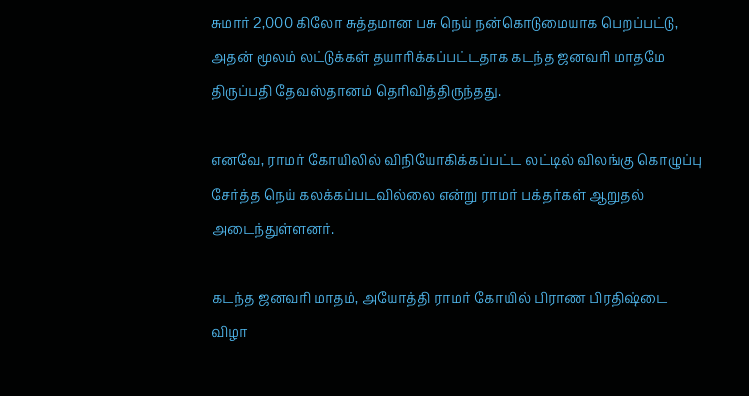சுமார் 2,000 கிலோ சுத்தமான பசு நெய் நன்கொடுமையாக பெறப்பட்டு, அதன் மூலம் லட்டுக்கள் தயாரிக்கப்பட்டதாக கடந்த ஜனவரி மாதமே திருப்பதி தேவஸ்தானம் தெரிவித்திருந்தது.

எனவே, ராமர் கோயிலில் விநியோகிக்கப்பட்ட லட்டில் விலங்கு கொழுப்பு சேர்த்த நெய் கலக்கப்படவில்லை என்று ராமர் பக்தர்கள் ஆறுதல் அடைந்துள்ளனர்.

கடந்த ஜனவரி மாதம், அயோத்தி ராமர் கோயில் பிராண பிரதிஷ்டை விழா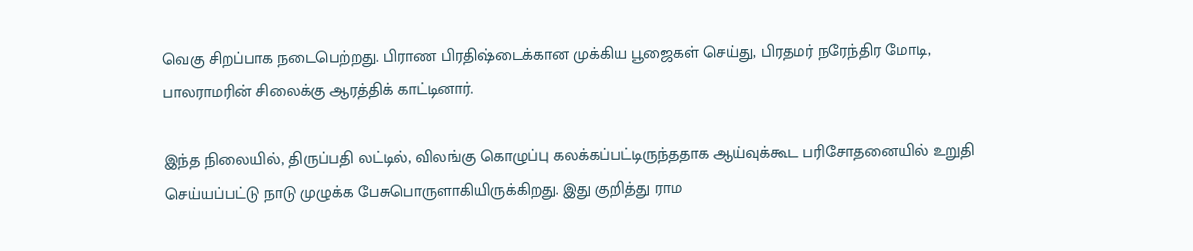வெகு சிறப்பாக நடைபெற்றது. பிராண பிரதிஷ்டைக்கான முக்கிய பூஜைகள் செய்து, பிரதமர் நரேந்திர மோடி, பாலராமரின் சிலைக்கு ஆரத்திக் காட்டினார்.

இந்த நிலையில், திருப்பதி லட்டில், விலங்கு கொழுப்பு கலக்கப்பட்டிருந்ததாக ஆய்வுக்கூட பரிசோதனையில் உறுதி செய்யப்பட்டு நாடு முழுக்க பேசுபொருளாகியிருக்கிறது. இது குறித்து ராம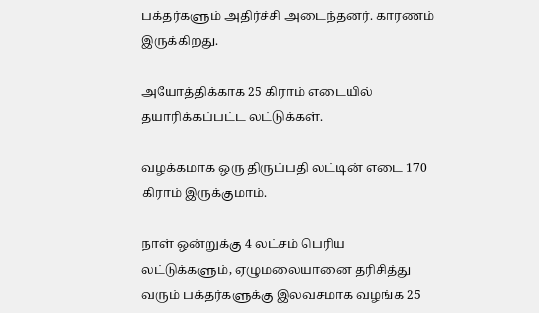பக்தர்களும் அதிர்ச்சி அடைந்தனர். காரணம் இருக்கிறது.

அயோத்திக்காக 25 கிராம் எடையில் தயாரிக்கப்பட்ட லட்டுக்கள்.

வழக்கமாக ஒரு திருப்பதி லட்டின் எடை 170 கிராம் இருக்குமாம்.

நாள் ஒன்றுக்கு 4 லட்சம் பெரிய லட்டுக்களும், ஏழுமலையானை தரிசித்து வரும் பக்தர்களுக்கு இலவசமாக வழங்க 25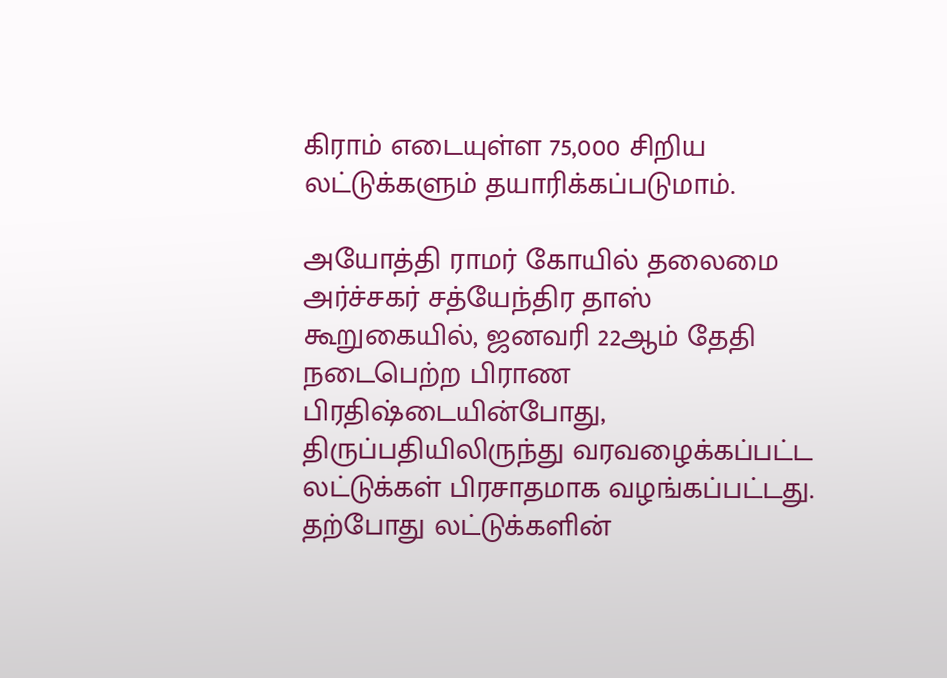கிராம் எடையுள்ள 75,000 சிறிய லட்டுக்களும் தயாரிக்கப்படுமாம்.

அயோத்தி ராமர் கோயில் தலைமை அர்ச்சகர் சத்யேந்திர தாஸ் கூறுகையில், ஜனவரி 22ஆம் தேதி நடைபெற்ற பிராண பிரதிஷ்டையின்போது, திருப்பதியிலிருந்து வரவழைக்கப்பட்ட லட்டுக்கள் பிரசாதமாக வழங்கப்பட்டது. தற்போது லட்டுக்களின்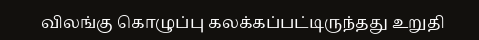விலங்கு கொழுப்பு கலக்கப்பட்டிருந்தது உறுதி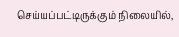செய்யப்பட்டிருக்கும் நிலையில்,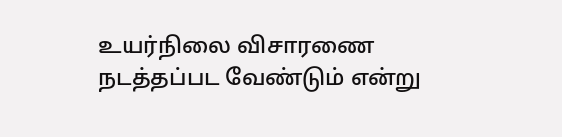உயர்நிலை விசாரணை நடத்தப்பட வேண்டும் என்று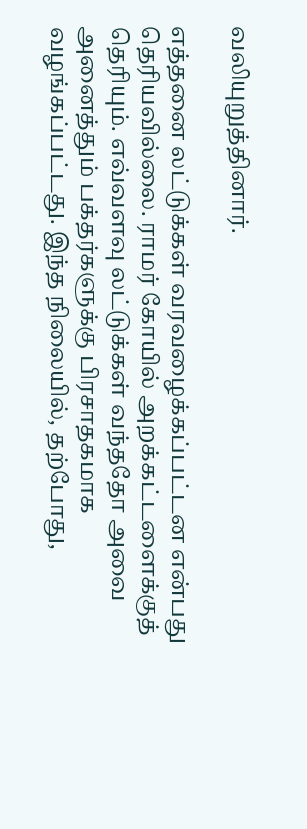வலியுறுத்தினார்.

எத்தனை லட்டுக்கள் வரவழைக்கப்பட்டன என்பது தெரியவில்லை. ராமர் கோயில் அறக்கட்டளைக்குத் தெரியும். எவ்வளவு லட்டுக்கள் வந்ததோ அவை அனைத்தும் பக்தர்களுக்கு பிரசாதகமாக வழங்கப்பட்டது. இந்த நிலையில், தற்போது,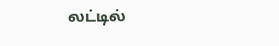லட்டில்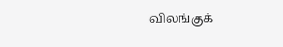விலங்குக்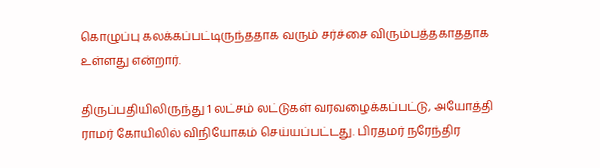கொழுப்பு கலக்கப்பட்டிருந்ததாக வரும் சர்ச்சை விரும்பத்தகாததாக உள்ளது என்றார்.

திருப்பதியிலிருந்து 1 லட்சம் லட்டுகள் வரவழைக்கப்பட்டு, அயோத்தி ராமர் கோயிலில் விநியோகம் செய்யப்பட்டது. பிரதமர் நரேந்திர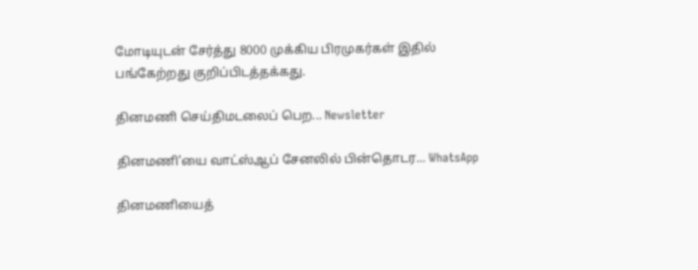மோடியுடன் சேர்த்து 8000 முக்கிய பிரமுகர்கள் இதில் பங்கேற்றது குறிப்பிடத்தக்கது.

தினமணி செய்திமடலைப் பெற... Newsletter

தினமணி'யை வாட்ஸ்ஆப் சேனலில் பின்தொடர... WhatsApp

தினமணியைத்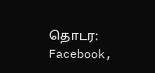தொடர: Facebook,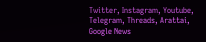Twitter, Instagram, Youtube, Telegram, Threads, Arattai, Google News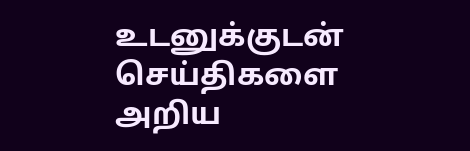உடனுக்குடன் செய்திகளை அறிய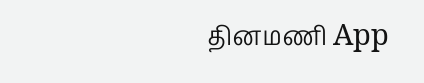தினமணி App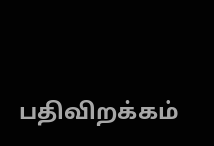பதிவிறக்கம்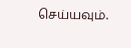செய்யவும்.